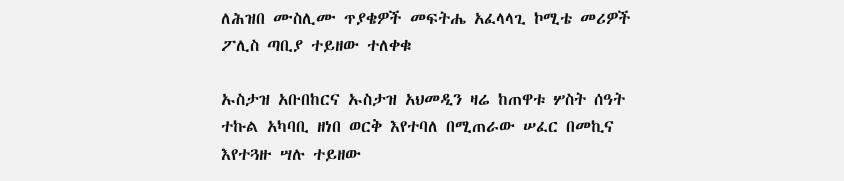ለሕዝበ ሙስሊሙ ጥያቄዎች መፍትሔ አፈላላጊ ኮሚቴ መሪዎች ፖሊስ ጣቢያ ተይዘው ተለቀቁ

ኡስታዝ አቡበከርና ኡስታዝ አህመዲን ዛሬ ከጠዋቱ ሦስት ሰዓት ተኩል አካባቢ ዘነበ ወርቅ እየተባለ በሚጠራው ሠፈር በመኪና እየተጓዙ ሣሉ ተይዘው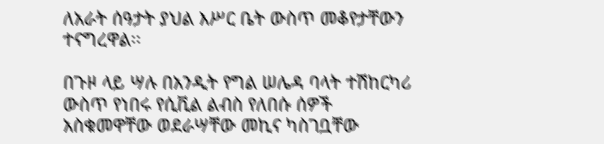ለአራት ሰዓታት ያህል እሥር ቤት ውስጥ መቆየታቸውን ተናግረዋል፡፡

በጉዞ ላይ ሣሉ በአንዲት የግል ሠሌዳ ባላት ተሽከርካሪ ውስጥ የነበሩ የሲቪል ልብስ የለበሱ ሰዎች አስቁመዋቸው ወደራሣቸው መኪና ካስገቧቸው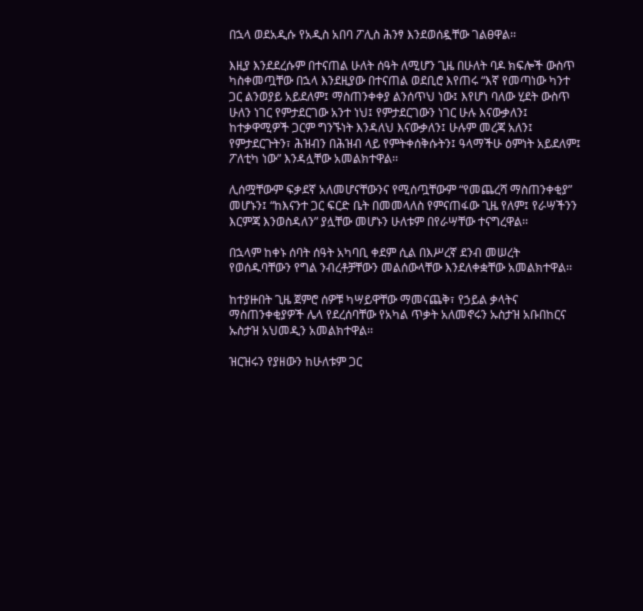በኋላ ወደአዲሱ የአዲስ አበባ ፖሊስ ሕንፃ እንደወሰዷቸው ገልፀዋል፡፡

እዚያ እንደደረሱም በተናጠል ሁለት ሰዓት ለሚሆን ጊዜ በሁለት ባዶ ክፍሎች ውስጥ ካስቀመጧቸው በኋላ እንደዚያው በተናጠል ወደቢሮ እየጠሩ “እኛ የመጣነው ካንተ ጋር ልንወያይ አይደለም፤ ማስጠንቀቀያ ልንሰጥህ ነው፤ እየሆነ ባለው ሂደት ውስጥ ሁለን ነገር የምታደርገው አንተ ነህ፤ የምታደርገውን ነገር ሁሉ እናውቃለን፤ ከተቃዋሚዎች ጋርም ግንኙነት እንዳለህ እናውቃለን፤ ሁሉም መረጃ አለን፤ የምታደርጉትን፣ ሕዝብን በሕዝብ ላይ የምትቀሰቅሱትን፤ ዓላማችሁ ዕምነት አይደለም፤ ፖለቲካ ነው” እንዳሏቸው አመልክተዋል፡፡

ሊሰሟቸውም ፍቃደኛ አለመሆናቸውንና የሚሰጧቸውም “የመጨረሻ ማስጠንቀቂያ” መሆኑን፤ “ከእናንተ ጋር ፍርድ ቤት በመመላለስ የምናጠፋው ጊዜ የለም፤ የራሣችንን እርምጃ እንወስዳለን” ያሏቸው መሆኑን ሁለቱም በየራሣቸው ተናግረዋል፡፡

በኋላም ከቀኑ ሰባት ሰዓት አካባቢ ቀደም ሲል በእሥረኛ ደንብ መሠረት የወሰዱባቸውን የግል ንብረቶቻቸውን መልሰውላቸው እንደለቀቋቸው አመልክተዋል፡፡

ከተያዙበት ጊዜ ጀምሮ ሰዎቹ ካሣይዋቸው ማመናጨቅ፣ የኃይል ቃላትና ማስጠንቀቂያዎች ሌላ የደረሰባቸው የአካል ጥቃት አለመኖሩን ኡስታዝ አቡበከርና ኡስታዝ አህመዲን አመልክተዋል፡፡

ዝርዝሩን የያዘውን ከሁለቱም ጋር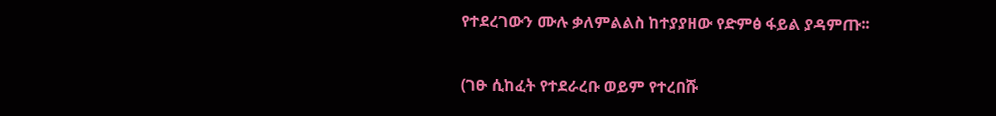የተደረገውን ሙሉ ቃለምልልስ ከተያያዘው የድምፅ ፋይል ያዳምጡ፡፡

(ገፁ ሲከፈት የተደራረቡ ወይም የተረበሹ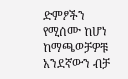ድምፆችን የሚሰሙ ከሆነ ከማጫወቻዎቹ አንደኛውን ብቻ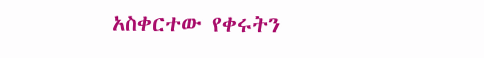አስቀርተው የቀሩትን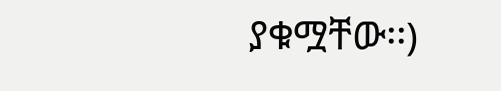ያቁሟቸው፡፡)